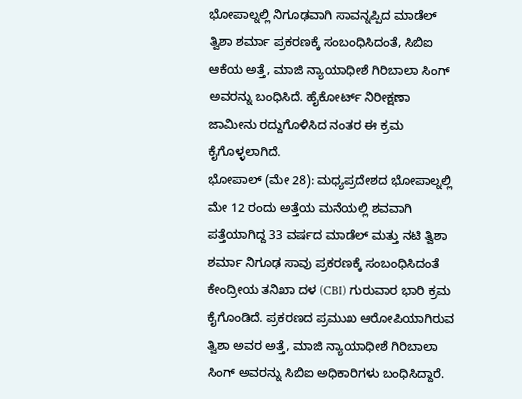ಭೋಪಾಲ್ನಲ್ಲಿ ನಿಗೂಢವಾಗಿ ಸಾವನ್ನಪ್ಪಿದ ಮಾಡೆಲ್ ತ್ವಿಶಾ ಶರ್ಮಾ ಪ್ರಕರಣಕ್ಕೆ ಸಂಬಂಧಿಸಿದಂತೆ, ಸಿಬಿಐ ಆಕೆಯ ಅತ್ತೆ, ಮಾಜಿ ನ್ಯಾಯಾಧೀಶೆ ಗಿರಿಬಾಲಾ ಸಿಂಗ್ ಅವರನ್ನು ಬಂಧಿಸಿದೆ. ಹೈಕೋರ್ಟ್ ನಿರೀಕ್ಷಣಾ ಜಾಮೀನು ರದ್ದುಗೊಳಿಸಿದ ನಂತರ ಈ ಕ್ರಮ ಕೈಗೊಳ್ಳಲಾಗಿದೆ.
ಭೋಪಾಲ್ (ಮೇ 28): ಮಧ್ಯಪ್ರದೇಶದ ಭೋಪಾಲ್ನಲ್ಲಿ ಮೇ 12 ರಂದು ಅತ್ತೆಯ ಮನೆಯಲ್ಲಿ ಶವವಾಗಿ ಪತ್ತೆಯಾಗಿದ್ದ 33 ವರ್ಷದ ಮಾಡೆಲ್ ಮತ್ತು ನಟಿ ತ್ವಿಶಾ ಶರ್ಮಾ ನಿಗೂಢ ಸಾವು ಪ್ರಕರಣಕ್ಕೆ ಸಂಬಂಧಿಸಿದಂತೆ ಕೇಂದ್ರೀಯ ತನಿಖಾ ದಳ (CBI) ಗುರುವಾರ ಭಾರಿ ಕ್ರಮ ಕೈಗೊಂಡಿದೆ. ಪ್ರಕರಣದ ಪ್ರಮುಖ ಆರೋಪಿಯಾಗಿರುವ ತ್ವಿಶಾ ಅವರ ಅತ್ತೆ, ಮಾಜಿ ನ್ಯಾಯಾಧೀಶೆ ಗಿರಿಬಾಲಾ ಸಿಂಗ್ ಅವರನ್ನು ಸಿಬಿಐ ಅಧಿಕಾರಿಗಳು ಬಂಧಿಸಿದ್ದಾರೆ.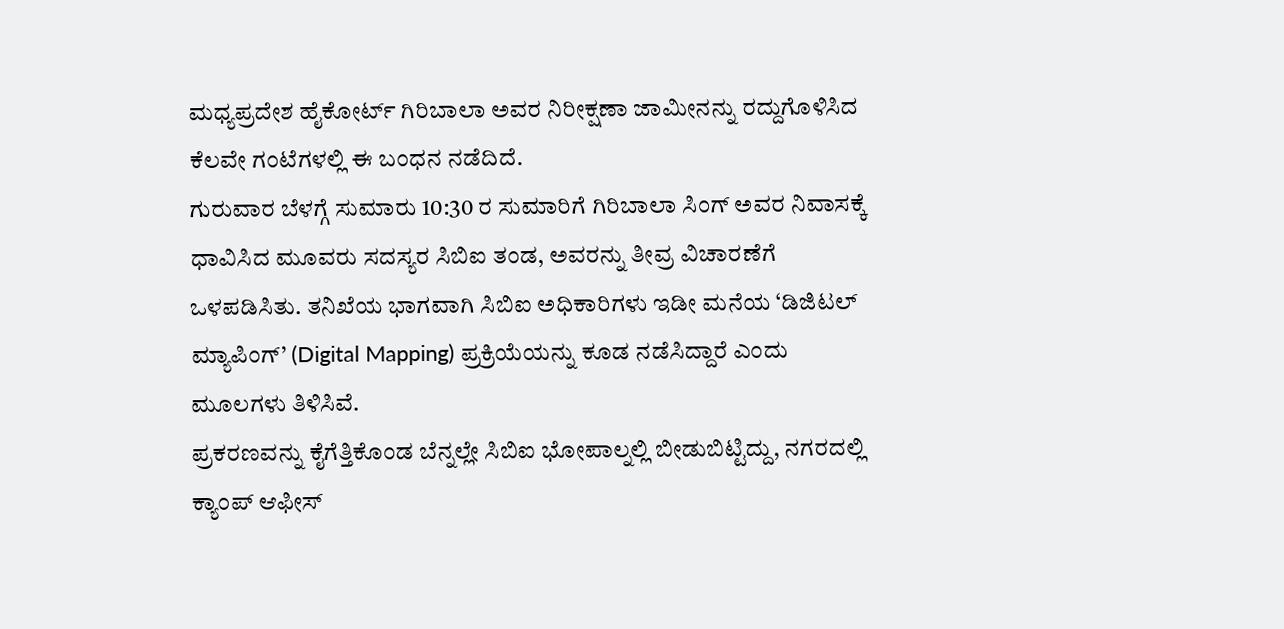ಮಧ್ಯಪ್ರದೇಶ ಹೈಕೋರ್ಟ್ ಗಿರಿಬಾಲಾ ಅವರ ನಿರೀಕ್ಷಣಾ ಜಾಮೀನನ್ನು ರದ್ದುಗೊಳಿಸಿದ ಕೆಲವೇ ಗಂಟೆಗಳಲ್ಲಿ ಈ ಬಂಧನ ನಡೆದಿದೆ.
ಗುರುವಾರ ಬೆಳಗ್ಗೆ ಸುಮಾರು 10:30 ರ ಸುಮಾರಿಗೆ ಗಿರಿಬಾಲಾ ಸಿಂಗ್ ಅವರ ನಿವಾಸಕ್ಕೆ ಧಾವಿಸಿದ ಮೂವರು ಸದಸ್ಯರ ಸಿಬಿಐ ತಂಡ, ಅವರನ್ನು ತೀವ್ರ ವಿಚಾರಣೆಗೆ ಒಳಪಡಿಸಿತು. ತನಿಖೆಯ ಭಾಗವಾಗಿ ಸಿಬಿಐ ಅಧಿಕಾರಿಗಳು ಇಡೀ ಮನೆಯ ‘ಡಿಜಿಟಲ್ ಮ್ಯಾಪಿಂಗ್’ (Digital Mapping) ಪ್ರಕ್ರಿಯೆಯನ್ನು ಕೂಡ ನಡೆಸಿದ್ದಾರೆ ಎಂದು ಮೂಲಗಳು ತಿಳಿಸಿವೆ.
ಪ್ರಕರಣವನ್ನು ಕೈಗೆತ್ತಿಕೊಂಡ ಬೆನ್ನಲ್ಲೇ ಸಿಬಿಐ ಭೋಪಾಲ್ನಲ್ಲಿ ಬೀಡುಬಿಟ್ಟಿದ್ದು, ನಗರದಲ್ಲಿ ಕ್ಯಾಂಪ್ ಆಫೀಸ್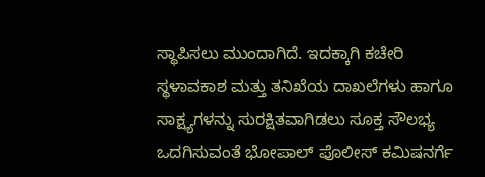ಸ್ಥಾಪಿಸಲು ಮುಂದಾಗಿದೆ. ಇದಕ್ಕಾಗಿ ಕಚೇರಿ ಸ್ಥಳಾವಕಾಶ ಮತ್ತು ತನಿಖೆಯ ದಾಖಲೆಗಳು ಹಾಗೂ ಸಾಕ್ಷ್ಯಗಳನ್ನು ಸುರಕ್ಷಿತವಾಗಿಡಲು ಸೂಕ್ತ ಸೌಲಭ್ಯ ಒದಗಿಸುವಂತೆ ಭೋಪಾಲ್ ಪೊಲೀಸ್ ಕಮಿಷನರ್ಗೆ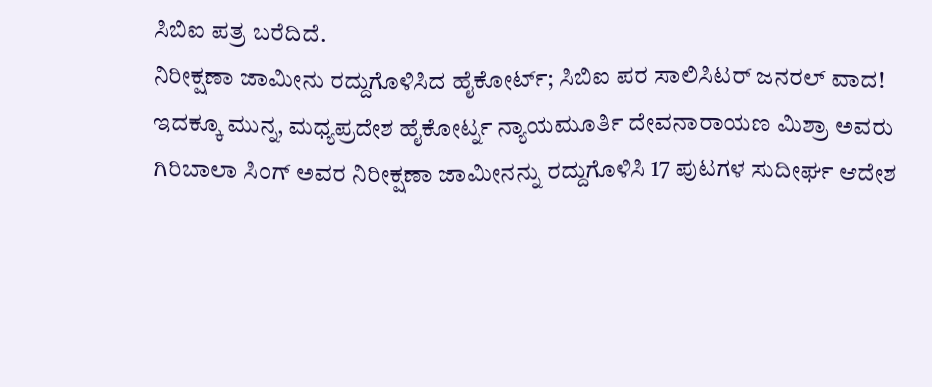ಸಿಬಿಐ ಪತ್ರ ಬರೆದಿದೆ.
ನಿರೀಕ್ಷಣಾ ಜಾಮೀನು ರದ್ದುಗೊಳಿಸಿದ ಹೈಕೋರ್ಟ್; ಸಿಬಿಐ ಪರ ಸಾಲಿಸಿಟರ್ ಜನರಲ್ ವಾದ!
ಇದಕ್ಕೂ ಮುನ್ನ, ಮಧ್ಯಪ್ರದೇಶ ಹೈಕೋರ್ಟ್ನ ನ್ಯಾಯಮೂರ್ತಿ ದೇವನಾರಾಯಣ ಮಿಶ್ರಾ ಅವರು ಗಿರಿಬಾಲಾ ಸಿಂಗ್ ಅವರ ನಿರೀಕ್ಷಣಾ ಜಾಮೀನನ್ನು ರದ್ದುಗೊಳಿಸಿ 17 ಪುಟಗಳ ಸುದೀರ್ಘ ಆದೇಶ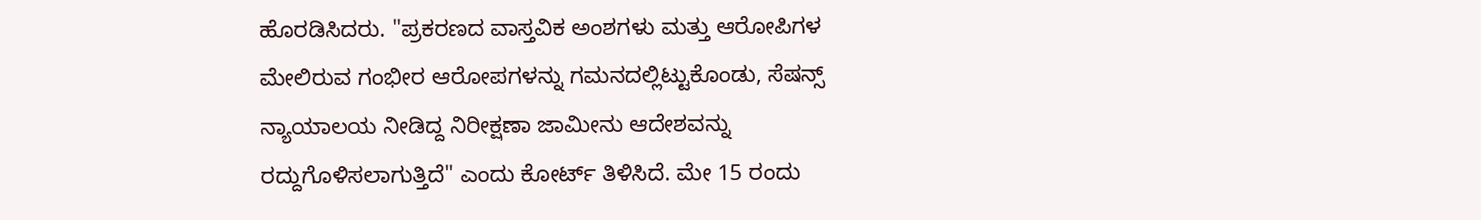ಹೊರಡಿಸಿದರು. "ಪ್ರಕರಣದ ವಾಸ್ತವಿಕ ಅಂಶಗಳು ಮತ್ತು ಆರೋಪಿಗಳ ಮೇಲಿರುವ ಗಂಭೀರ ಆರೋಪಗಳನ್ನು ಗಮನದಲ್ಲಿಟ್ಟುಕೊಂಡು, ಸೆಷನ್ಸ್ ನ್ಯಾಯಾಲಯ ನೀಡಿದ್ದ ನಿರೀಕ್ಷಣಾ ಜಾಮೀನು ಆದೇಶವನ್ನು ರದ್ದುಗೊಳಿಸಲಾಗುತ್ತಿದೆ" ಎಂದು ಕೋರ್ಟ್ ತಿಳಿಸಿದೆ. ಮೇ 15 ರಂದು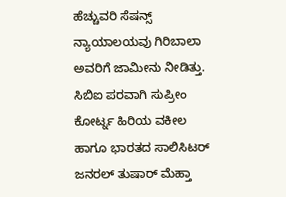ಹೆಚ್ಚುವರಿ ಸೆಷನ್ಸ್ ನ್ಯಾಯಾಲಯವು ಗಿರಿಬಾಲಾ ಅವರಿಗೆ ಜಾಮೀನು ನೀಡಿತ್ತು.
ಸಿಬಿಐ ಪರವಾಗಿ ಸುಪ್ರೀಂ ಕೋರ್ಟ್ನ ಹಿರಿಯ ವಕೀಲ ಹಾಗೂ ಭಾರತದ ಸಾಲಿಸಿಟರ್ ಜನರಲ್ ತುಷಾರ್ ಮೆಹ್ತಾ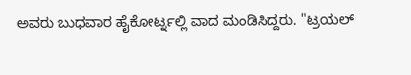ಅವರು ಬುಧವಾರ ಹೈಕೋರ್ಟ್ನಲ್ಲಿ ವಾದ ಮಂಡಿಸಿದ್ದರು. "ಟ್ರಯಲ್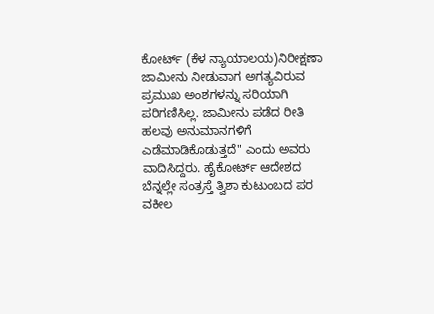ಕೋರ್ಟ್ (ಕೆಳ ನ್ಯಾಯಾಲಯ)ನಿರೀಕ್ಷಣಾ ಜಾಮೀನು ನೀಡುವಾಗ ಅಗತ್ಯವಿರುವ ಪ್ರಮುಖ ಅಂಶಗಳನ್ನು ಸರಿಯಾಗಿ ಪರಿಗಣಿಸಿಲ್ಲ. ಜಾಮೀನು ಪಡೆದ ರೀತಿ ಹಲವು ಅನುಮಾನಗಳಿಗೆ ಎಡೆಮಾಡಿಕೊಡುತ್ತದೆ" ಎಂದು ಅವರು ವಾದಿಸಿದ್ದರು. ಹೈಕೋರ್ಟ್ ಆದೇಶದ ಬೆನ್ನಲ್ಲೇ ಸಂತ್ರಸ್ತೆ ತ್ವಿಶಾ ಕುಟುಂಬದ ಪರ ವಕೀಲ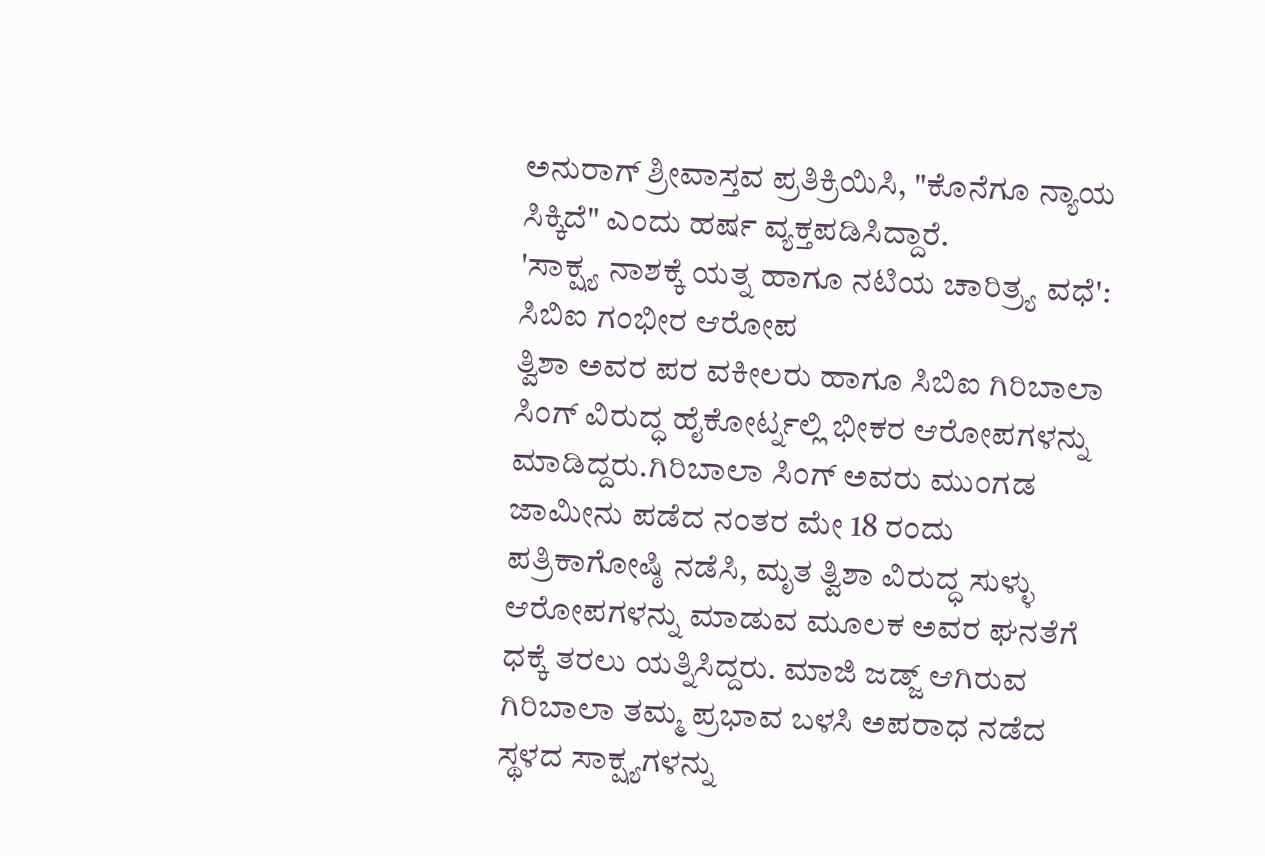ಅನುರಾಗ್ ಶ್ರೀವಾಸ್ತವ ಪ್ರತಿಕ್ರಿಯಿಸಿ, "ಕೊನೆಗೂ ನ್ಯಾಯ ಸಿಕ್ಕಿದೆ" ಎಂದು ಹರ್ಷ ವ್ಯಕ್ತಪಡಿಸಿದ್ದಾರೆ.
'ಸಾಕ್ಷ್ಯ ನಾಶಕ್ಕೆ ಯತ್ನ ಹಾಗೂ ನಟಿಯ ಚಾರಿತ್ರ್ಯ ವಧೆ': ಸಿಬಿಐ ಗಂಭೀರ ಆರೋಪ
ತ್ವಿಶಾ ಅವರ ಪರ ವಕೀಲರು ಹಾಗೂ ಸಿಬಿಐ ಗಿರಿಬಾಲಾ ಸಿಂಗ್ ವಿರುದ್ಧ ಹೈಕೋರ್ಟ್ನಲ್ಲಿ ಭೀಕರ ಆರೋಪಗಳನ್ನು ಮಾಡಿದ್ದರು.ಗಿರಿಬಾಲಾ ಸಿಂಗ್ ಅವರು ಮುಂಗಡ ಜಾಮೀನು ಪಡೆದ ನಂತರ ಮೇ 18 ರಂದು ಪತ್ರಿಕಾಗೋಷ್ಠಿ ನಡೆಸಿ, ಮೃತ ತ್ವಿಶಾ ವಿರುದ್ಧ ಸುಳ್ಳು ಆರೋಪಗಳನ್ನು ಮಾಡುವ ಮೂಲಕ ಅವರ ಘನತೆಗೆ ಧಕ್ಕೆ ತರಲು ಯತ್ನಿಸಿದ್ದರು. ಮಾಜಿ ಜಡ್ಜ್ ಆಗಿರುವ ಗಿರಿಬಾಲಾ ತಮ್ಮ ಪ್ರಭಾವ ಬಳಸಿ ಅಪರಾಧ ನಡೆದ ಸ್ಥಳದ ಸಾಕ್ಷ್ಯಗಳನ್ನು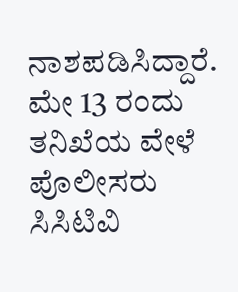ನಾಶಪಡಿಸಿದ್ದಾರೆ.
ಮೇ 13 ರಂದು ತನಿಖೆಯ ವೇಳೆ ಪೊಲೀಸರು ಸಿಸಿಟಿವಿ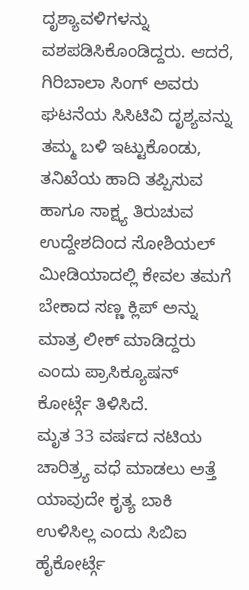ದೃಶ್ಯಾವಳಿಗಳನ್ನು ವಶಪಡಿಸಿಕೊಂಡಿದ್ದರು. ಆದರೆ, ಗಿರಿಬಾಲಾ ಸಿಂಗ್ ಅವರು ಘಟನೆಯ ಸಿಸಿಟಿವಿ ದೃಶ್ಯವನ್ನು ತಮ್ಮ ಬಳಿ ಇಟ್ಟುಕೊಂಡು, ತನಿಖೆಯ ಹಾದಿ ತಪ್ಪಿಸುವ ಹಾಗೂ ಸಾಕ್ಷ್ಯ ತಿರುಚುವ ಉದ್ದೇಶದಿಂದ ಸೋಶಿಯಲ್ ಮೀಡಿಯಾದಲ್ಲಿ ಕೇವಲ ತಮಗೆ ಬೇಕಾದ ಸಣ್ಣ ಕ್ಲಿಪ್ ಅನ್ನು ಮಾತ್ರ ಲೀಕ್ ಮಾಡಿದ್ದರು ಎಂದು ಪ್ರಾಸಿಕ್ಯೂಷನ್ ಕೋರ್ಟ್ಗೆ ತಿಳಿಸಿದೆ.
ಮೃತ 33 ವರ್ಷದ ನಟಿಯ ಚಾರಿತ್ರ್ಯ ವಧೆ ಮಾಡಲು ಅತ್ತೆ ಯಾವುದೇ ಕೃತ್ಯ ಬಾಕಿ ಉಳಿಸಿಲ್ಲ ಎಂದು ಸಿಬಿಐ ಹೈಕೋರ್ಟ್ಗೆ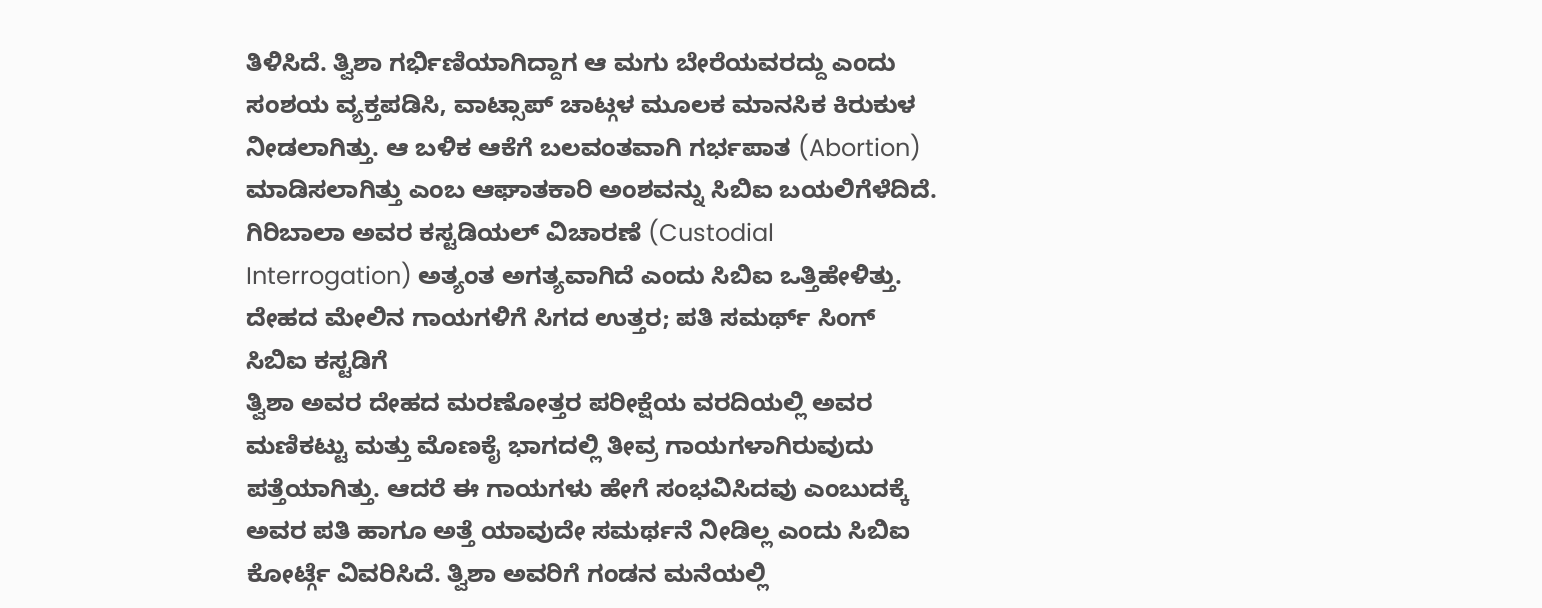ತಿಳಿಸಿದೆ. ತ್ವಿಶಾ ಗರ್ಭಿಣಿಯಾಗಿದ್ದಾಗ ಆ ಮಗು ಬೇರೆಯವರದ್ದು ಎಂದು ಸಂಶಯ ವ್ಯಕ್ತಪಡಿಸಿ, ವಾಟ್ಸಾಪ್ ಚಾಟ್ಗಳ ಮೂಲಕ ಮಾನಸಿಕ ಕಿರುಕುಳ ನೀಡಲಾಗಿತ್ತು. ಆ ಬಳಿಕ ಆಕೆಗೆ ಬಲವಂತವಾಗಿ ಗರ್ಭಪಾತ (Abortion) ಮಾಡಿಸಲಾಗಿತ್ತು ಎಂಬ ಆಘಾತಕಾರಿ ಅಂಶವನ್ನು ಸಿಬಿಐ ಬಯಲಿಗೆಳೆದಿದೆ. ಗಿರಿಬಾಲಾ ಅವರ ಕಸ್ಟಡಿಯಲ್ ವಿಚಾರಣೆ (Custodial Interrogation) ಅತ್ಯಂತ ಅಗತ್ಯವಾಗಿದೆ ಎಂದು ಸಿಬಿಐ ಒತ್ತಿಹೇಳಿತ್ತು.
ದೇಹದ ಮೇಲಿನ ಗಾಯಗಳಿಗೆ ಸಿಗದ ಉತ್ತರ; ಪತಿ ಸಮರ್ಥ್ ಸಿಂಗ್ ಸಿಬಿಐ ಕಸ್ಟಡಿಗೆ
ತ್ವಿಶಾ ಅವರ ದೇಹದ ಮರಣೋತ್ತರ ಪರೀಕ್ಷೆಯ ವರದಿಯಲ್ಲಿ ಅವರ ಮಣಿಕಟ್ಟು ಮತ್ತು ಮೊಣಕೈ ಭಾಗದಲ್ಲಿ ತೀವ್ರ ಗಾಯಗಳಾಗಿರುವುದು ಪತ್ತೆಯಾಗಿತ್ತು. ಆದರೆ ಈ ಗಾಯಗಳು ಹೇಗೆ ಸಂಭವಿಸಿದವು ಎಂಬುದಕ್ಕೆ ಅವರ ಪತಿ ಹಾಗೂ ಅತ್ತೆ ಯಾವುದೇ ಸಮರ್ಥನೆ ನೀಡಿಲ್ಲ ಎಂದು ಸಿಬಿಐ ಕೋರ್ಟ್ಗೆ ವಿವರಿಸಿದೆ. ತ್ವಿಶಾ ಅವರಿಗೆ ಗಂಡನ ಮನೆಯಲ್ಲಿ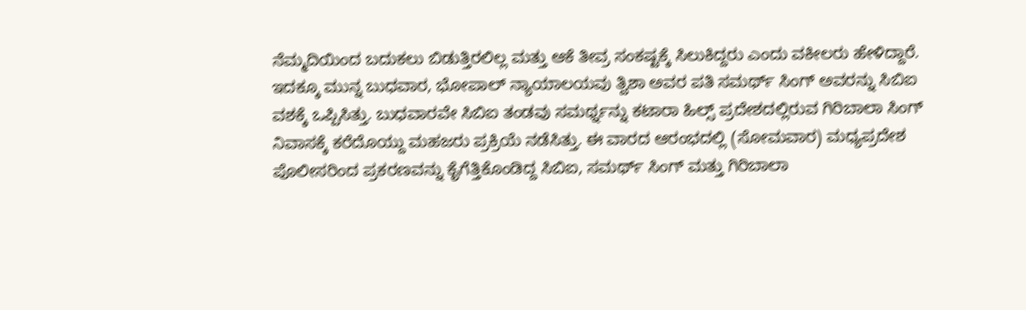ನೆಮ್ಮದಿಯಿಂದ ಬದುಕಲು ಬಿಡುತ್ತಿರಲಿಲ್ಲ ಮತ್ತು ಆಕೆ ತೀವ್ರ ಸಂಕಷ್ಟಕ್ಕೆ ಸಿಲುಕಿದ್ದರು ಎಂದು ವಕೀಲರು ಹೇಳಿದ್ದಾರೆ.
ಇದಕ್ಕೂ ಮುನ್ನ ಬುಧವಾರ, ಭೋಪಾಲ್ ನ್ಯಾಯಾಲಯವು ತ್ವಿಶಾ ಅವರ ಪತಿ ಸಮರ್ಥ್ ಸಿಂಗ್ ಅವರನ್ನು ಸಿಬಿಐ ವಶಕ್ಕೆ ಒಪ್ಪಿಸಿತ್ತು. ಬುಧವಾರವೇ ಸಿಬಿಐ ತಂಡವು ಸಮರ್ಥ್ನನ್ನು ಕಟಾರಾ ಹಿಲ್ಸ್ ಪ್ರದೇಶದಲ್ಲಿರುವ ಗಿರಿಬಾಲಾ ಸಿಂಗ್ ನಿವಾಸಕ್ಕೆ ಕರೆದೊಯ್ದು ಮಹಜರು ಪ್ರಕ್ರಿಯೆ ನಡೆಸಿತ್ತು. ಈ ವಾರದ ಆರಂಭದಲ್ಲಿ (ಸೋಮವಾರ) ಮಧ್ಯಪ್ರದೇಶ ಪೊಲೀಸರಿಂದ ಪ್ರಕರಣವನ್ನು ಕೈಗೆತ್ತಿಕೊಂಡಿದ್ದ ಸಿಬಿಐ, ಸಮರ್ಥ್ ಸಿಂಗ್ ಮತ್ತು ಗಿರಿಬಾಲಾ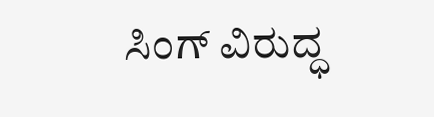ಸಿಂಗ್ ವಿರುದ್ಧ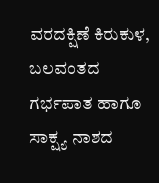ವರದಕ್ಷಿಣೆ ಕಿರುಕುಳ, ಬಲವಂತದ ಗರ್ಭಪಾತ ಹಾಗೂ ಸಾಕ್ಷ್ಯ ನಾಶದ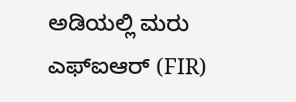ಅಡಿಯಲ್ಲಿ ಮರು ಎಫ್ಐಆರ್ (FIR)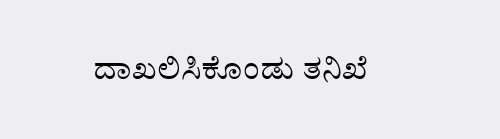ದಾಖಲಿಸಿಕೊಂಡು ತನಿಖೆ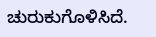ಚುರುಕುಗೊಳಿಸಿದೆ.